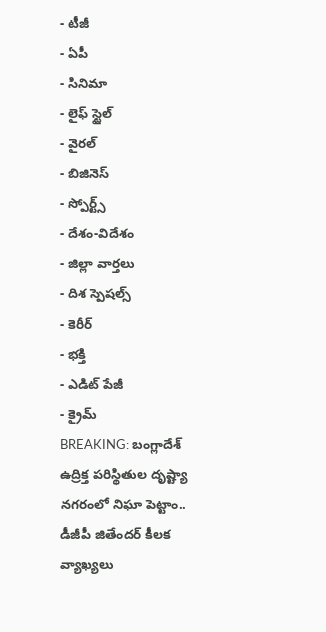- టీజీ
- ఏపీ
- సినిమా
- లైఫ్ స్టైల్
- వైరల్
- బిజినెస్
- స్పోర్ట్స్
- దేశం-విదేశం
- జిల్లా వార్తలు
- దిశ స్పెషల్స్
- కెరీర్
- భక్తి
- ఎడిట్ పేజీ
- క్రైమ్
BREAKING: బంగ్లాదేశ్ ఉద్రిక్త పరిస్థితుల దృష్ట్యా నగరంలో నిఘా పెట్టాం.. డీజీపీ జితేందర్ కీలక వ్యాఖ్యలు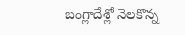బంగ్లాదేశ్లో నెలకొన్న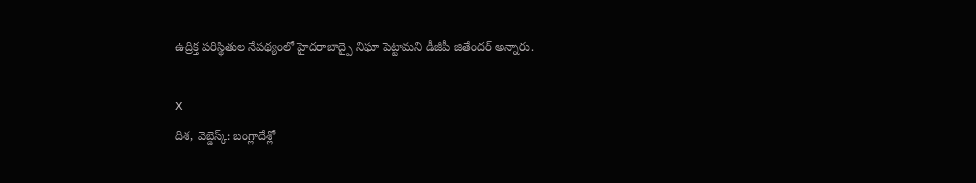ఉద్రిక్త పరిస్థితుల నేపథ్యంలో హైదరాబాద్పై నిఘా పెట్టామని డీజీపీ జితేందర్ అన్నారు.

X
దిశ, వెబ్డెస్క్: బంగ్లాదేశ్లో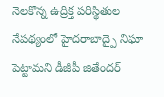నెలకొన్న ఉద్రిక్త పరిస్థితుల నేపథ్యంలో హైదరాబాద్పై నిఘా పెట్టామని డీజీపీ జితేందర్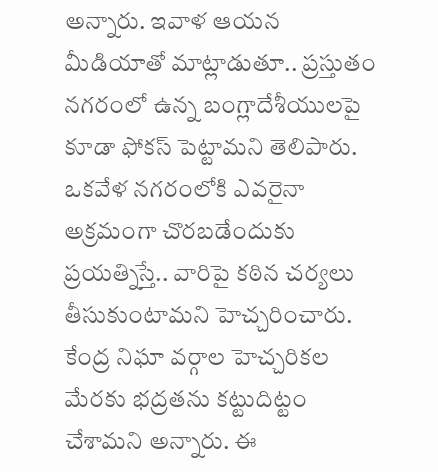అన్నారు. ఇవాళ ఆయన మీడియాతో మాట్లాడుతూ.. ప్రస్తుతం నగరంలో ఉన్న బంగ్లాదేశీయులపై కూడా ఫోకస్ పెట్టామని తెలిపారు. ఒకవేళ నగరంలోకి ఎవరైనా అక్రమంగా చొరబడేందుకు ప్రయత్నిస్తే.. వారిపై కఠిన చర్యలు తీసుకుంటామని హెచ్చరించారు. కేంద్ర నిఘా వర్గాల హెచ్చరికల మేరకు భద్రతను కట్టుదిట్టం చేశామని అన్నారు. ఈ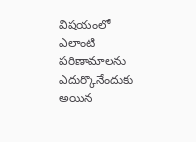విషయంలో ఎలాంటి పరిణామాలను ఎదుర్కొనేందుకు అయిన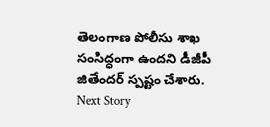తెలంగాణ పోలీసు శాఖ సంసిద్ధంగా ఉందని డీజీపీ జితేందర్ స్పష్టం చేశారు.
Next Story